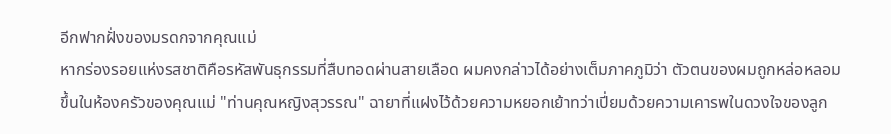อีกฟากฝั่งของมรดกจากคุณแม่
หากร่องรอยแห่งรสชาติคือรหัสพันธุกรรมที่สืบทอดผ่านสายเลือด ผมคงกล่าวได้อย่างเต็มภาคภูมิว่า ตัวตนของผมถูกหล่อหลอมขึ้นในห้องครัวของคุณแม่ "ท่านคุณหญิงสุวรรณ" ฉายาที่แฝงไว้ด้วยความหยอกเย้าทว่าเปี่ยมด้วยความเคารพในดวงใจของลูก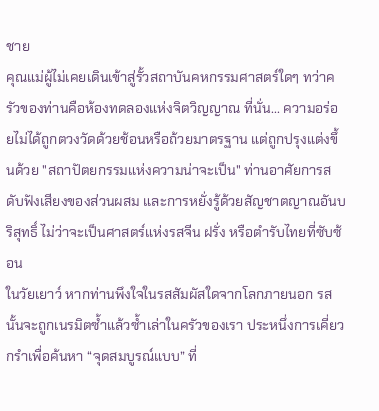ชาย
คุณแม่ผู้ไม่เคยเดินเข้าสู่รั้วสถาบันคหกรรมศาสตร์ใดๆ ทว่าครัวของท่านคือห้องทดลองแห่งจิตวิญญาณ ที่นั่น... ความอร่อยไม่ได้ถูกตวงวัดด้วยช้อนหรือถ้วยมาตรฐาน แต่ถูกปรุงแต่งขึ้นด้วย "สถาปัตยกรรมแห่งความน่าจะเป็น" ท่านอาศัยการสดับฟังเสียงของส่วนผสม และการหยั่งรู้ด้วยสัญชาตญาณอันบริสุทธิ์ ไม่ว่าจะเป็นศาสตร์แห่งรสจีน ฝรั่ง หรือตำรับไทยที่ซับซ้อน
ในวัยเยาว์ หากท่านพึงใจในรสสัมผัสใดจากโลกภายนอก รสนั้นจะถูกเนรมิตซ้ำแล้วซ้ำเล่าในครัวของเรา ประหนึ่งการเคี่ยวกรำเพื่อค้นหา “จุดสมบูรณ์แบบ” ที่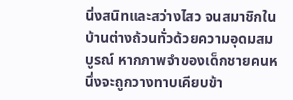นิ่งสนิทและสว่างไสว จนสมาชิกในบ้านต่างถ้วนทั่วด้วยความอุดมสมบูรณ์ หากภาพจำของเด็กชายคนหนึ่งจะถูกวางทาบเคียบข้า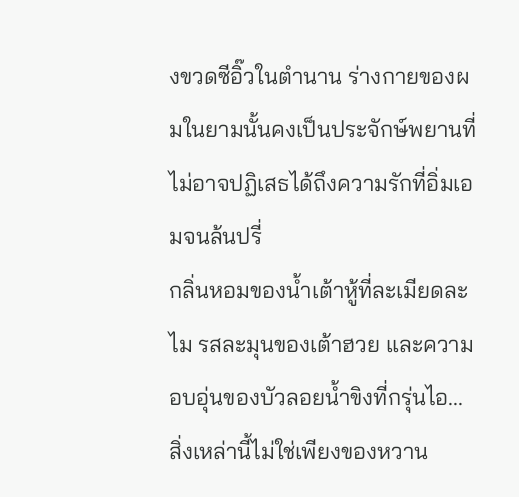งขวดซีอิ๊วในตำนาน ร่างกายของผมในยามนั้นคงเป็นประจักษ์พยานที่ไม่อาจปฏิเสธได้ถึงความรักที่อิ่มเอมจนล้นปรี่
กลิ่นหอมของน้ำเต้าหู้ที่ละเมียดละไม รสละมุนของเต้าฮวย และความอบอุ่นของบัวลอยน้ำขิงที่กรุ่นไอ... สิ่งเหล่านี้ไม่ใช่เพียงของหวาน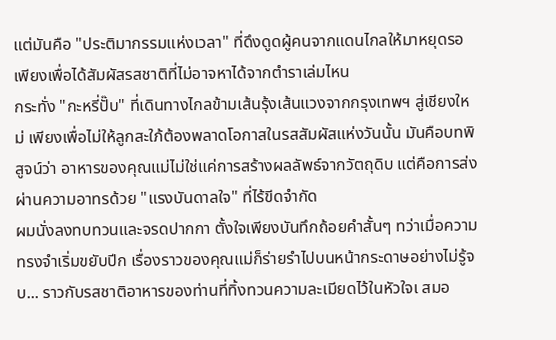แต่มันคือ "ประติมากรรมแห่งเวลา" ที่ดึงดูดผู้คนจากแดนไกลให้มาหยุดรอ เพียงเพื่อได้สัมผัสรสชาติที่ไม่อาจหาได้จากตำราเล่มไหน
กระทั่ง "กะหรี่ปั๊บ" ที่เดินทางไกลข้ามเส้นรุ้งเส้นแวงจากกรุงเทพฯ สู่เชียงใหม่ เพียงเพื่อไม่ให้ลูกสะใภ้ต้องพลาดโอกาสในรสสัมผัสแห่งวันนั้น มันคือบทพิสูจน์ว่า อาหารของคุณแม่ไม่ใช่แค่การสร้างผลลัพธ์จากวัตถุดิบ แต่คือการส่งผ่านความอาทรด้วย "แรงบันดาลใจ" ที่ไร้ขีดจำกัด
ผมนั่งลงทบทวนและจรดปากกา ตั้งใจเพียงบันทึกถ้อยคำสั้นๆ ทว่าเมื่อความทรงจำเริ่มขยับปีก เรื่องราวของคุณแม่ก็ร่ายรำไปบนหน้ากระดาษอย่างไม่รู้จบ... ราวกับรสชาติอาหารของท่านที่ทิ้งทวนความละเมียดไว้ในหัวใจเ สมอ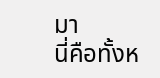มา
นี่คือทั้งห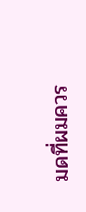มดที่ผมควร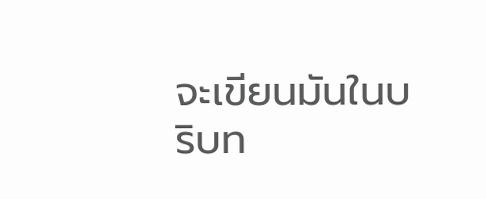จะเขียนมันในบริบท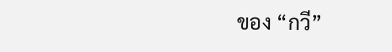ของ “กวี”